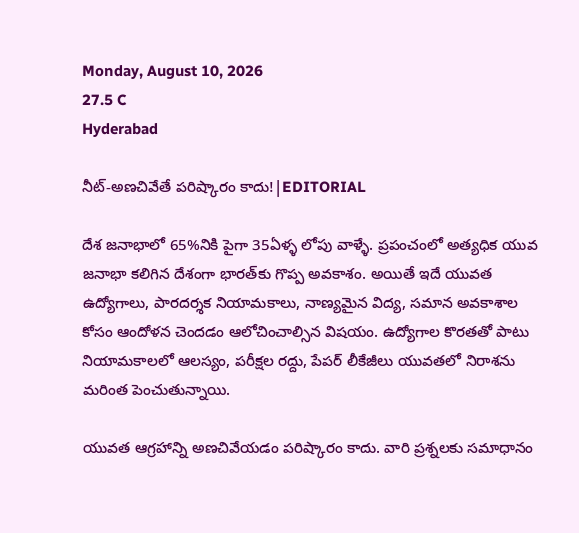Monday, August 10, 2026
27.5 C
Hyderabad

నీట్-అణచివేతే పరిష్కారం కాదు!|EDITORIAL

దేశ జనాభాలో 65%నికి పైగా 35ఏళ్ళ లోపు వాళ్ళే. ప్రపంచంలో అత్యధిక యువ జనాభా కలిగిన దేశంగా భారత్‌కు గొప్ప అవకాశం. అయితే ఇదే యువత ఉద్యోగాలు, పారదర్శక నియామకాలు, నాణ్యమైన విద్య, సమాన అవకాశాల కోసం ఆందోళన చెందడం ఆలోచించాల్సిన విషయం. ఉద్యోగాల కొరతతో పాటు నియామకాలలో ఆలస్యం, పరీక్షల రద్దు, పేపర్ లీకేజీలు యువతలో నిరాశను మరింత పెంచుతున్నాయి.

యువత ఆగ్రహాన్ని అణచివేయడం పరిష్కారం కాదు. వారి ప్రశ్నలకు సమాధానం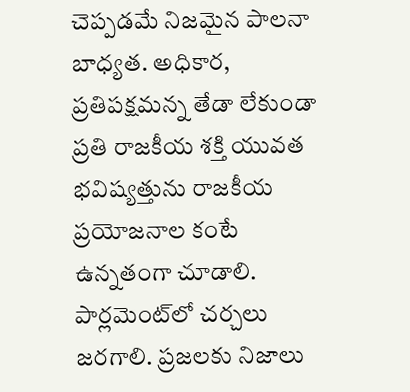చెప్పడమే నిజమైన పాలనా బాధ్యత. అధికార, ప్రతిపక్షమన్న తేడా లేకుండా ప్రతి రాజకీయ శక్తి యువత భవిష్యత్తును రాజకీయ ప్రయోజనాల కంటే ఉన్నతంగా చూడాలి. పార్లమెంట్‌లో చర్చలు జరగాలి. ప్రజలకు నిజాలు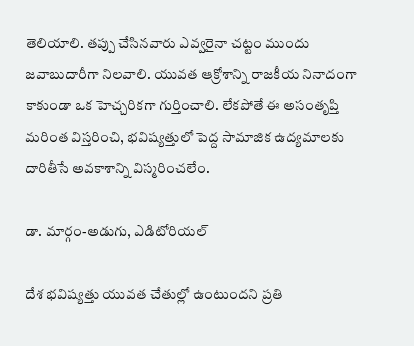తెలియాలి. తప్పు చేసినవారు ఎవ్వరైనా చట్టం ముందు జవాబుదారీగా నిలవాలి. యువత ఆక్రోశాన్ని రాజకీయ నినాదంగా కాకుండా ఒక హెచ్చరికగా గుర్తించాలి. లేకపోతే ఈ అసంతృప్తి మరింత విస్తరించి, భవిష్యత్తులో పెద్ద సామాజిక ఉద్యమాలకు దారితీసే అవకాశాన్ని విస్మరించలేం.

డా. మార్గం-అడుగు, ఎడిటోరియల్

దేశ భవిష్యత్తు యువత చేతుల్లో ఉంటుందని ప్రతి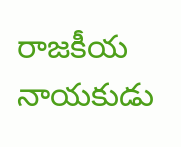రాజకీయ నాయకుడు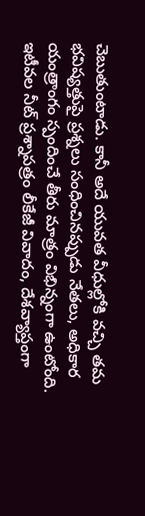చెబుతుంటాడు. కానీ అదే యువత వీధుల్లోకి వచ్చి తమ భవిష్యత్తుపై ప్రశ్నలు సంధించినప్పుడు నేతలు, అధికార యంత్రాంగం స్పందించే తీరు మాత్రం విభిన్నంగా ఉంటోంది. ఇటీవల నీట్ ప్రశ్నాపత్రం లీకేజీ వివాదం, దేశవ్యాప్తంగా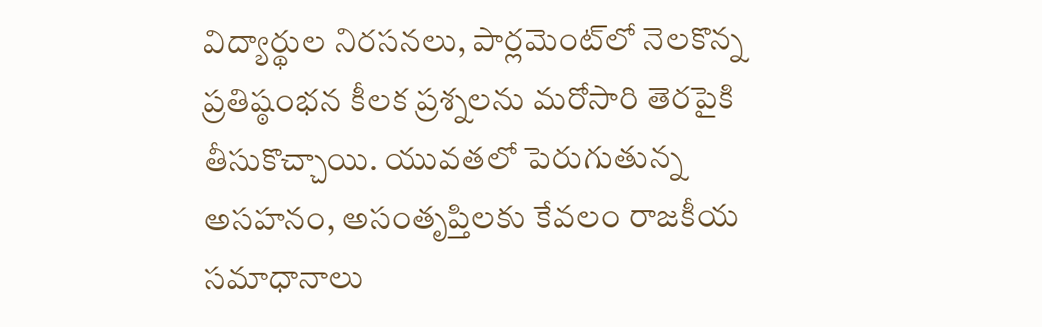విద్యార్థుల నిరసనలు, పార్లమెంట్‌లో నెలకొన్న ప్రతిష్ఠంభన కీలక ప్రశ్నలను మరోసారి తెరపైకి తీసుకొచ్చాయి. యువతలో పెరుగుతున్న అసహనం, అసంతృప్తిలకు కేవలం రాజకీయ సమాధానాలు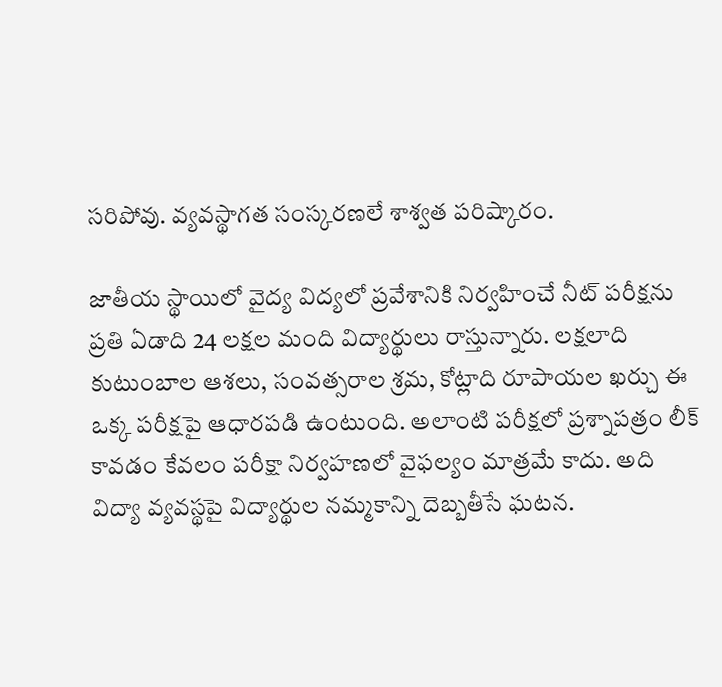సరిపోవు. వ్యవస్థాగత సంస్కరణలే శాశ్వత పరిష్కారం.

జాతీయ స్థాయిలో వైద్య విద్యలో ప్రవేశానికి నిర్వహించే నీట్ పరీక్షను ప్రతి ఏడాది 24 లక్షల మంది విద్యార్థులు రాస్తున్నారు. లక్షలాది కుటుంబాల ఆశలు, సంవత్సరాల శ్రమ, కోట్లాది రూపాయల ఖర్చు ఈ ఒక్క పరీక్షపై ఆధారపడి ఉంటుంది. అలాంటి పరీక్షలో ప్రశ్నాపత్రం లీక్ కావడం కేవలం పరీక్షా నిర్వహణలో వైఫల్యం మాత్రమే కాదు. అది విద్యా వ్యవస్థపై విద్యార్థుల నమ్మకాన్ని దెబ్బతీసే ఘటన.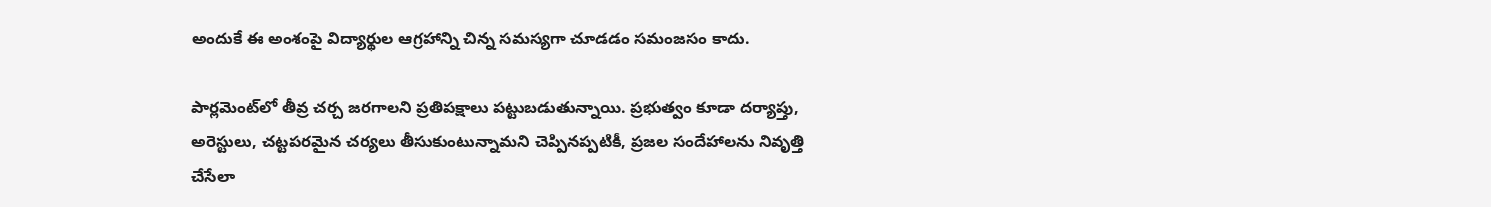అందుకే ఈ అంశంపై విద్యార్థుల ఆగ్రహాన్ని చిన్న సమస్యగా చూడడం సమంజసం కాదు.

పార్లమెంట్‌లో తీవ్ర చర్చ జరగాలని ప్రతిపక్షాలు పట్టుబడుతున్నాయి. ప్రభుత్వం కూడా దర్యాప్తు, అరెస్టులు, చట్టపరమైన చర్యలు తీసుకుంటున్నామని చెప్పినప్పటికీ, ప్రజల సందేహాలను నివృత్తి చేసేలా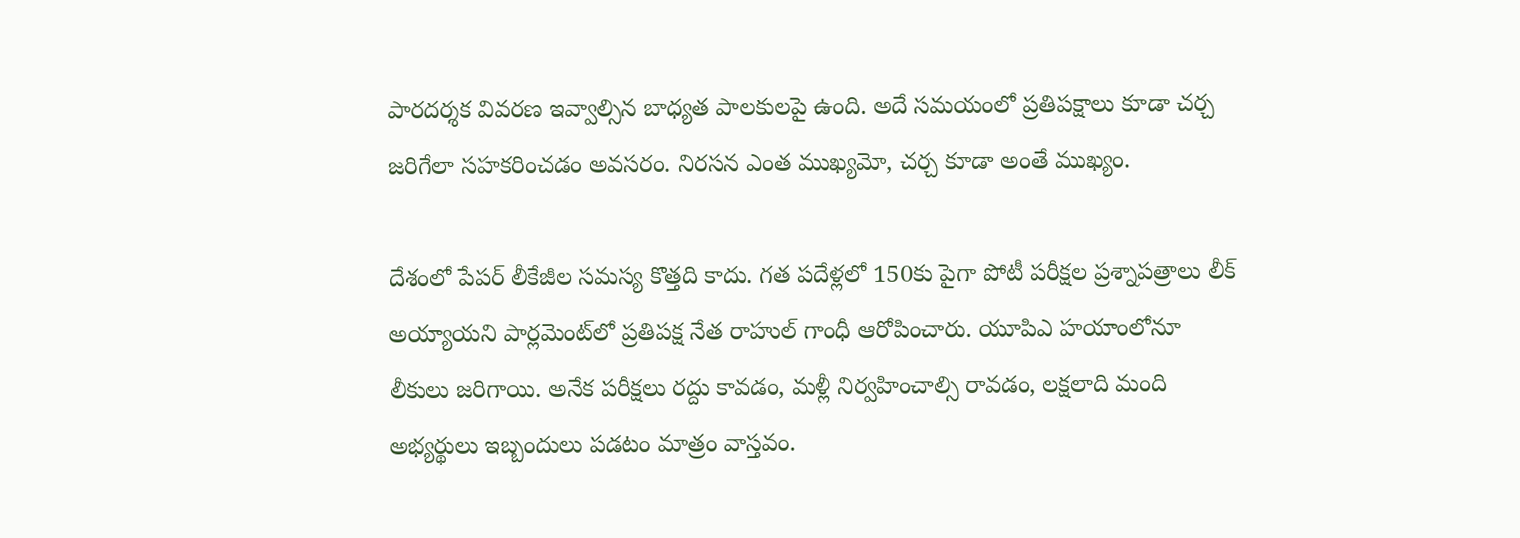పారదర్శక వివరణ ఇవ్వాల్సిన బాధ్యత పాలకులపై ఉంది. అదే సమయంలో ప్రతిపక్షాలు కూడా చర్చ జరిగేలా సహకరించడం అవసరం. నిరసన ఎంత ముఖ్యమో, చర్చ కూడా అంతే ముఖ్యం.

దేశంలో పేపర్ లీకేజీల సమస్య కొత్తది కాదు. గత పదేళ్లలో 150కు పైగా పోటీ పరీక్షల ప్రశ్నాపత్రాలు లీక్ అయ్యాయని పార్లమెంట్‌లో ప్రతిపక్ష నేత రాహుల్ గాంధీ ఆరోపించారు. యూపిఎ హయాంలోనూ లీకులు జరిగాయి. అనేక పరీక్షలు రద్దు కావడం, మళ్లీ నిర్వహించాల్సి రావడం, లక్షలాది మంది అభ్యర్థులు ఇబ్బందులు పడటం మాత్రం వాస్తవం.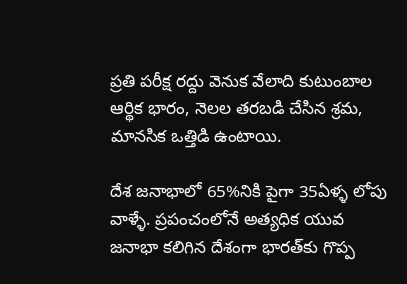ప్రతి పరీక్ష రద్దు వెనుక వేలాది కుటుంబాల ఆర్థిక భారం, నెలల తరబడి చేసిన శ్రమ, మానసిక ఒత్తిడి ఉంటాయి.

దేశ జనాభాలో 65%నికి పైగా 35ఏళ్ళ లోపు వాళ్ళే. ప్రపంచంలోనే అత్యధిక యువ జనాభా కలిగిన దేశంగా భారత్‌కు గొప్ప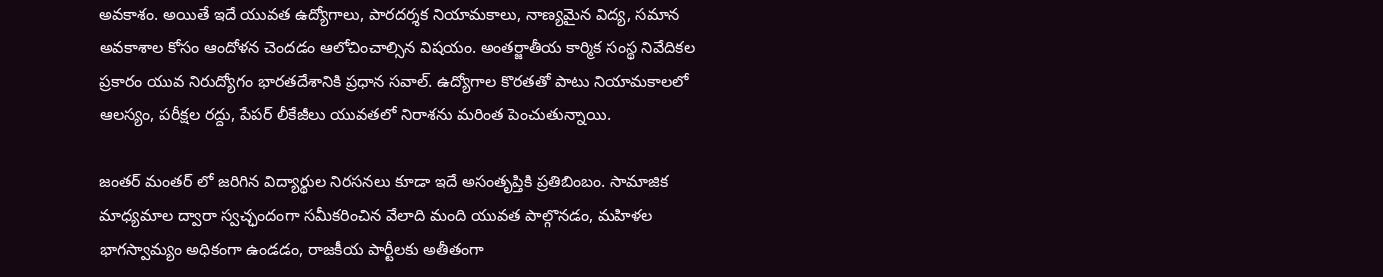అవకాశం. అయితే ఇదే యువత ఉద్యోగాలు, పారదర్శక నియామకాలు, నాణ్యమైన విద్య, సమాన అవకాశాల కోసం ఆందోళన చెందడం ఆలోచించాల్సిన విషయం. అంతర్జాతీయ కార్మిక సంస్థ నివేదికల ప్రకారం యువ నిరుద్యోగం భారతదేశానికి ప్రధాన సవాల్. ఉద్యోగాల కొరతతో పాటు నియామకాలలో ఆలస్యం, పరీక్షల రద్దు, పేపర్ లీకేజీలు యువతలో నిరాశను మరింత పెంచుతున్నాయి.

జంతర్ మంతర్ లో జరిగిన విద్యార్థుల నిరసనలు కూడా ఇదే అసంతృప్తికి ప్రతిబింబం. సామాజిక మాధ్యమాల ద్వారా స్వచ్ఛందంగా సమీకరించిన వేలాది మంది యువత పాల్గొనడం, మహిళల భాగస్వామ్యం అధికంగా ఉండడం, రాజకీయ పార్టీలకు అతీతంగా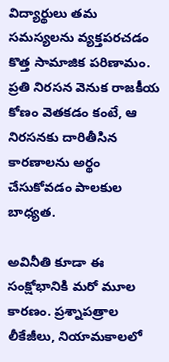విద్యార్థులు తమ సమస్యలను వ్యక్తపరచడం కొత్త సామాజిక పరిణామం. ప్రతి నిరసన వెనుక రాజకీయ కోణం వెతకడం కంటే, ఆ నిరసనకు దారితీసిన కారణాలను అర్థం చేసుకోవడం పాలకుల బాధ్యత.

అవినీతి కూడా ఈ సంక్షోభానికి మరో మూల కారణం. ప్రశ్నాపత్రాల లీకేజీలు, నియామకాలలో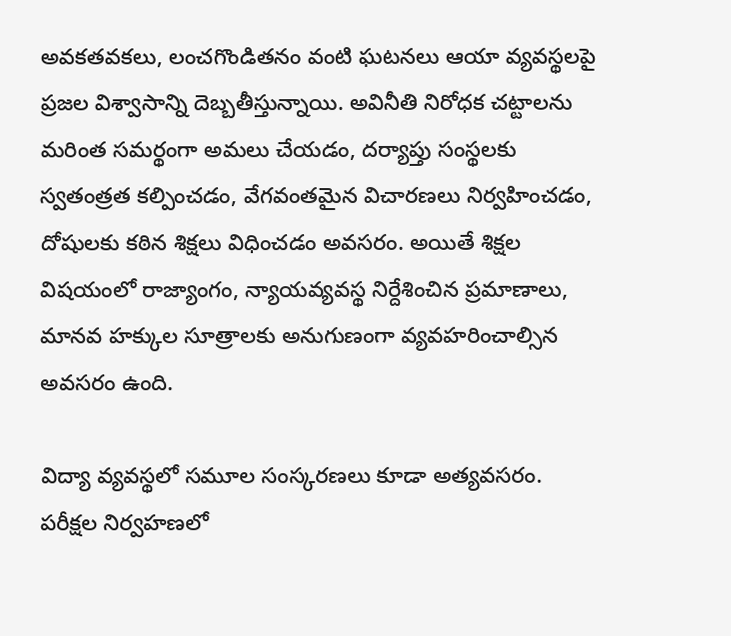అవకతవకలు, లంచగొండితనం వంటి ఘటనలు ఆయా వ్యవస్థలపై ప్రజల విశ్వాసాన్ని దెబ్బతీస్తున్నాయి. అవినీతి నిరోధక చట్టాలను మరింత సమర్థంగా అమలు చేయడం, దర్యాప్తు సంస్థలకు స్వతంత్రత కల్పించడం, వేగవంతమైన విచారణలు నిర్వహించడం, దోషులకు కఠిన శిక్షలు విధించడం అవసరం. అయితే శిక్షల విషయంలో రాజ్యాంగం, న్యాయవ్యవస్థ నిర్దేశించిన ప్రమాణాలు, మానవ హక్కుల సూత్రాలకు అనుగుణంగా వ్యవహరించాల్సిన అవసరం ఉంది.

విద్యా వ్యవస్థలో సమూల సంస్కరణలు కూడా అత్యవసరం. పరీక్షల నిర్వహణలో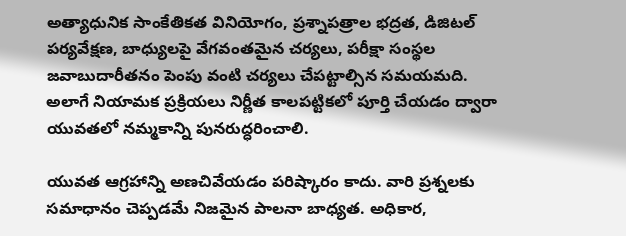అత్యాధునిక సాంకేతికత వినియోగం, ప్రశ్నాపత్రాల భద్రత, డిజిటల్ పర్యవేక్షణ, బాధ్యులపై వేగవంతమైన చర్యలు, పరీక్షా సంస్థల జవాబుదారీతనం పెంపు వంటి చర్యలు చేపట్టాల్సిన సమయమది. అలాగే నియామక ప్రక్రియలు నిర్ణీత కాలపట్టికలో పూర్తి చేయడం ద్వారా యువతలో నమ్మకాన్ని పునరుద్ధరించాలి.

యువత ఆగ్రహాన్ని అణచివేయడం పరిష్కారం కాదు. వారి ప్రశ్నలకు సమాధానం చెప్పడమే నిజమైన పాలనా బాధ్యత. అధికార,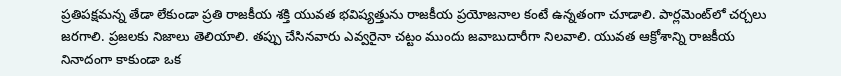ప్రతిపక్షమన్న తేడా లేకుండా ప్రతి రాజకీయ శక్తి యువత భవిష్యత్తును రాజకీయ ప్రయోజనాల కంటే ఉన్నతంగా చూడాలి. పార్లమెంట్‌లో చర్చలు జరగాలి. ప్రజలకు నిజాలు తెలియాలి. తప్పు చేసినవారు ఎవ్వరైనా చట్టం ముందు జవాబుదారీగా నిలవాలి. యువత ఆక్రోశాన్ని రాజకీయ నినాదంగా కాకుండా ఒక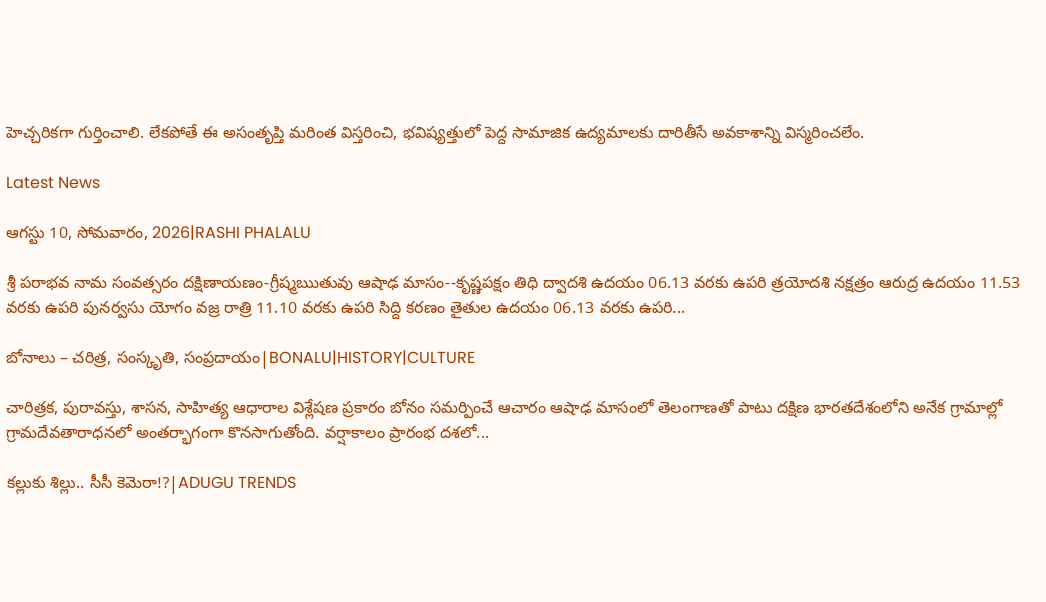హెచ్చరికగా గుర్తించాలి. లేకపోతే ఈ అసంతృప్తి మరింత విస్తరించి, భవిష్యత్తులో పెద్ద సామాజిక ఉద్యమాలకు దారితీసే అవకాశాన్ని విస్మరించలేం.

Latest News

ఆగస్టు 10, సోమవారం, 2026|RASHI PHALALU

శ్రీ పరాభవ నామ సంవత్సరం దక్షిణాయణం-గ్రీష్మఋతువు ఆషాఢ మాసం--కృష్ణపక్షం తిధి ద్వాదశి ఉదయం 06.13 వరకు ఉపరి త్రయోదశి నక్షత్రం ఆరుద్ర ఉదయం 11.53 వరకు ఉపరి పునర్వసు యోగం వజ్ర రాత్రి 11.10 వరకు ఉపరి సిద్ది కరణం తైతుల ఉదయం 06.13 వరకు ఉపరి...

బోనాలు – చరిత్ర, సంస్కృతి, సంప్రదాయం|BONALU|HISTORY|CULTURE

చారిత్రక, పురావస్తు, శాసన, సాహిత్య ఆధారాల విశ్లేషణ ప్రకారం బోనం సమర్పించే ఆచారం ఆషాఢ మాసంలో తెలంగాణతో పాటు దక్షిణ భారతదేశంలోని అనేక గ్రామాల్లో గ్రామదేవతారాధనలో అంతర్భాగంగా కొనసాగుతోంది. వర్షాకాలం ప్రారంభ దశలో...

కల్లుకు శిల్లు.. సీసీ కెమెరా!?|ADUGU TRENDS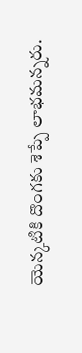యెన్కటికి దొంగకు శెప్పే లాభమన్నరు.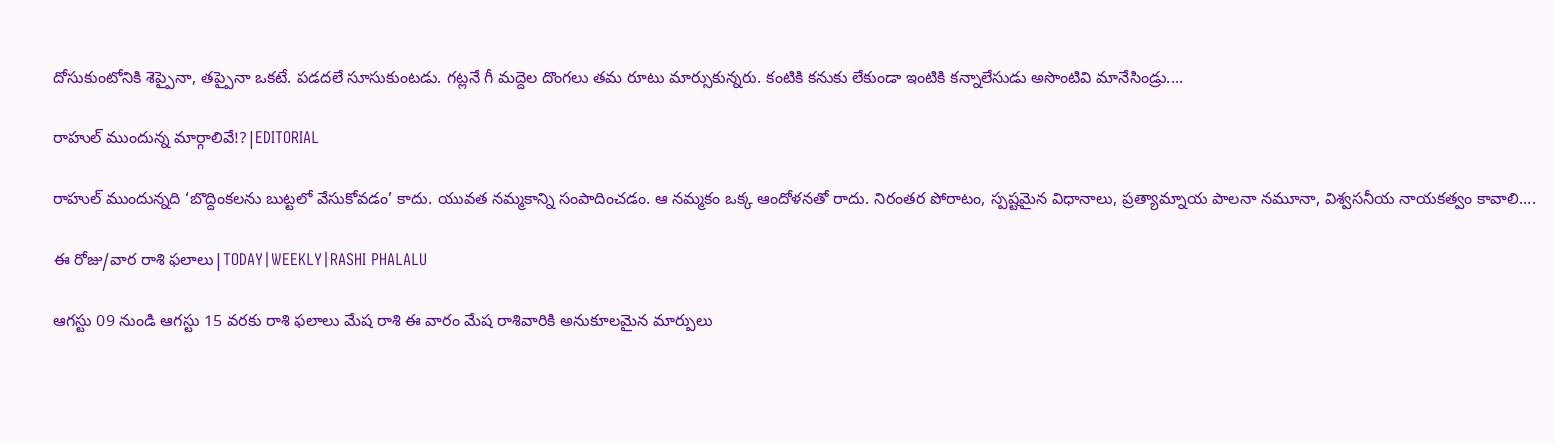దోసుకుంటోనికి శెప్పైనా, తప్పైనా ఒకటే. పడదలే సూసుకుంటడు. గట్లనే గీ మద్దెల దొంగలు తమ రూటు మార్సుకున్నరు. కంటికి కనుకు లేకుండా ఇంటికి కన్నాలేసుడు అసొంటివి మానేసిండ్రు....

రాహుల్ ముందున్న మార్గాలివే!?|EDITORIAL

రాహుల్‌ ముందున్నది ‘బొద్దింకలను బుట్టలో వేసుకోవడం’ కాదు. యువత నమ్మకాన్ని సంపాదించడం. ఆ నమ్మకం ఒక్క ఆందోళనతో రాదు. నిరంతర పోరాటం, స్పష్టమైన విధానాలు, ప్రత్యామ్నాయ పాలనా నమూనా, విశ్వసనీయ నాయకత్వం కావాలి....

ఈ రోజు/వార రాశి ఫలాలు|TODAY|WEEKLY|RASHI PHALALU

ఆగస్టు 09 నుండి ఆగస్టు 15 వరకు రాశి ఫలాలు మేష రాశి ఈ వారం మేష రాశివారికి అనుకూలమైన మార్పులు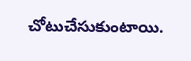చోటుచేసుకుంటాయి.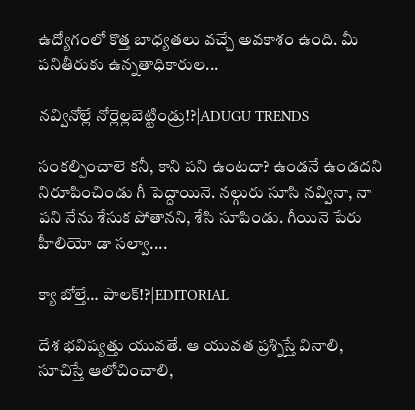ఉద్యోగంలో కొత్త బాధ్యతలు వచ్చే అవకాశం ఉంది. మీ పనితీరుకు ఉన్నతాధికారుల...

నవ్వినోల్లే నోర్లెల్లబెట్టిండ్రు!?|ADUGU TRENDS

సంకల్పించాలె కనీ, కాని పని ఉంటదా? ఉండనే ఉండదని నిరూపించిండు గీ పెద్దాయినె. నల్గురు సూసి నవ్వినా, నా పని నేను శేసుక పోతానని, శేసి సూపిండు. గీయినె పేరు హీలియో డా సల్వా....

క్యా బోల్తే… పాలక్!?|EDITORIAL

దేశ భవిష్యత్తు యువతే. ఆ యువత ప్రశ్నిస్తే వినాలి, సూచిస్తే ఆలోచించాలి,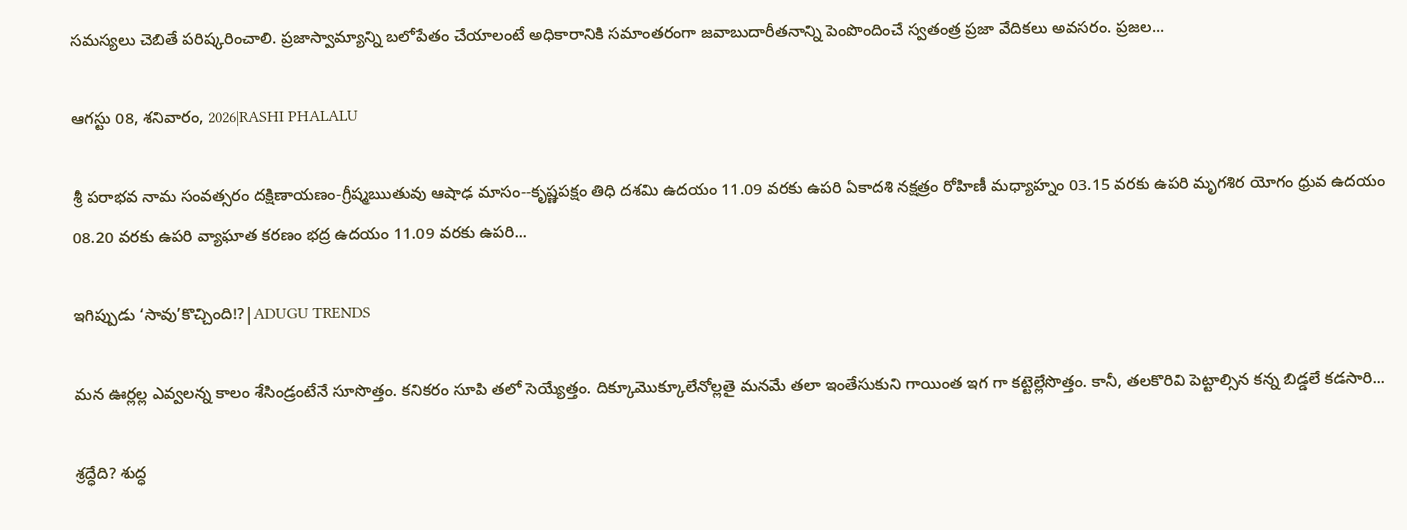సమస్యలు చెబితే పరిష్కరించాలి. ప్రజాస్వామ్యాన్ని బలోపేతం చేయాలంటే అధికారానికి సమాంతరంగా జవాబుదారీతనాన్ని పెంపొందించే స్వతంత్ర ప్రజా వేదికలు అవసరం. ప్రజల...

ఆగస్టు 08, శనివారం, 2026|RASHI PHALALU

శ్రీ పరాభవ నామ సంవత్సరం దక్షిణాయణం-గ్రీష్మఋతువు ఆషాఢ మాసం--కృష్ణపక్షం తిధి దశమి ఉదయం 11.09 వరకు ఉపరి ఏకాదశి నక్షత్రం రోహిణీ మధ్యాహ్నం 03.15 వరకు ఉపరి మృగశిర యోగం ధ్రువ ఉదయం 08.20 వరకు ఉపరి వ్యాఘాత కరణం భద్ర ఉదయం 11.09 వరకు ఉపరి...

ఇగిప్పుడు ‘సావు’కొచ్చింది!?|ADUGU TRENDS

మన ఊర్లల్ల ఎవ్వలన్న కాలం శేసిండ్రంటేనే సూసొత్తం. కనికరం సూపి తలో సెయ్యేత్తం. దిక్కూమొక్కూలేనోల్లతై మనమే తలా ఇంతేసుకుని గాయింత ఇగ గా కట్టెల్లేసొత్తం. కానీ, తలకొరివి పెట్టాల్సిన కన్న బిడ్డలే కడసారి...

శ్రద్ధేది? శుద్ధ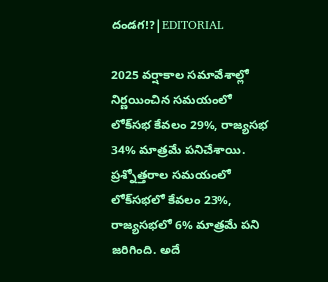దండగ!?|EDITORIAL

2025 వర్షాకాల సమావేశాల్లో నిర్ణయించిన సమయంలో లోక్‌సభ కేవలం 29%, రాజ్యసభ 34% మాత్రమే పనిచేశాయి. ప్రశ్నోత్తరాల సమయంలో లోక్‌సభలో కేవలం 23%, రాజ్యసభలో 6% మాత్రమే పని జరిగింది. అదే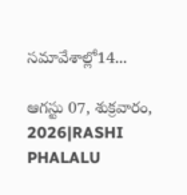సమావేశాల్లో14...

ఆగస్టు 07, శుక్రవారం, 2026|RASHI PHALALU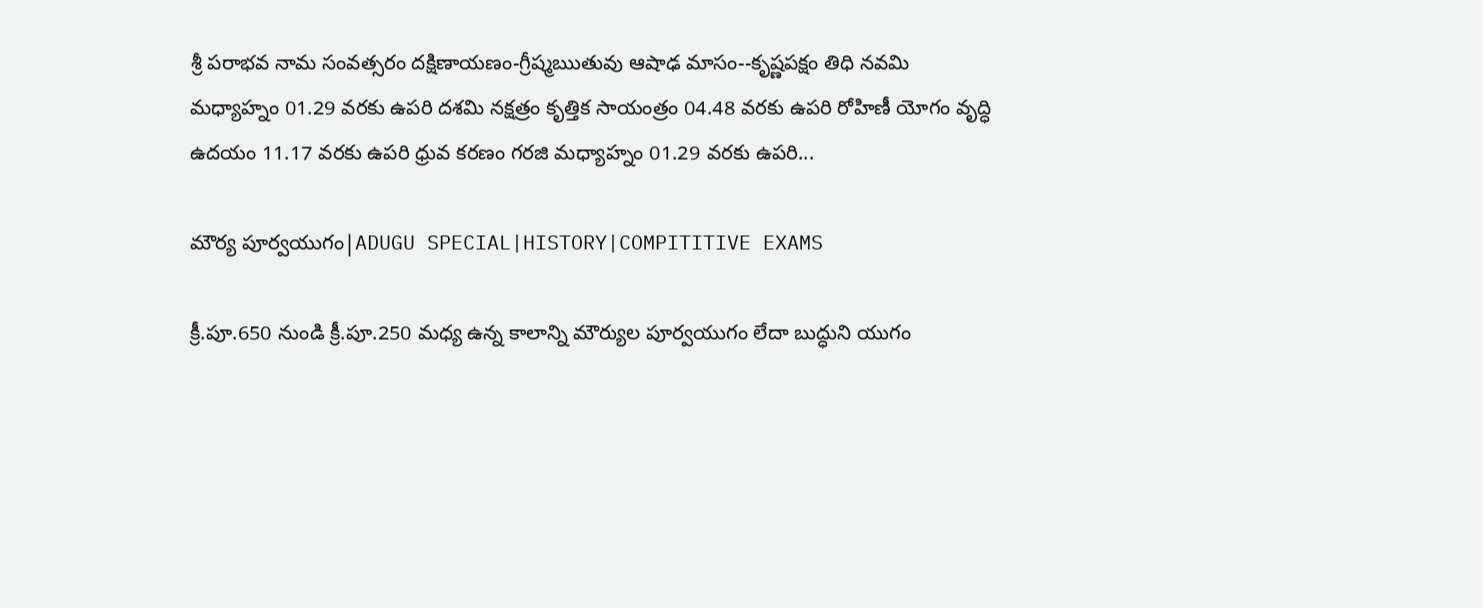శ్రీ పరాభవ నామ సంవత్సరం దక్షిణాయణం-గ్రీష్మఋతువు ఆషాఢ మాసం--కృష్ణపక్షం తిధి నవమి మధ్యాహ్నం 01.29 వరకు ఉపరి దశమి నక్షత్రం కృత్తిక సాయంత్రం 04.48 వరకు ఉపరి రోహిణీ యోగం వృద్ధి ఉదయం 11.17 వరకు ఉపరి ధ్రువ కరణం గరజి మధ్యాహ్నం 01.29 వరకు ఉపరి...

మౌర్య పూర్వయుగం|ADUGU SPECIAL|HISTORY|COMPITITIVE EXAMS

క్రీ.పూ.650 నుండి క్రీ.పూ.250 మధ్య ఉన్న కాలాన్ని మౌర్యుల పూర్వయుగం లేదా బుద్ధుని యుగం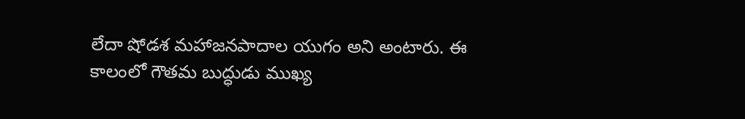లేదా షోడశ మహాజనపాదాల యుగం అని అంటారు. ఈ కాలంలో గౌతమ బుద్ధుడు ముఖ్య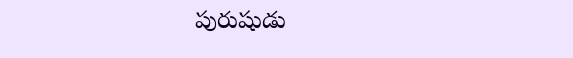పురుషుడు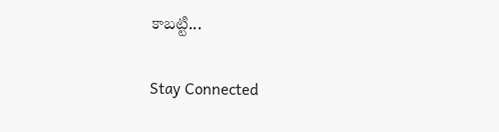కాబట్టి...

Stay Connected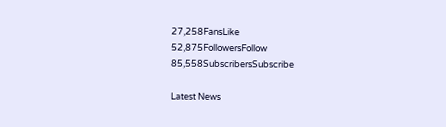27,258FansLike
52,875FollowersFollow
85,558SubscribersSubscribe

Latest News